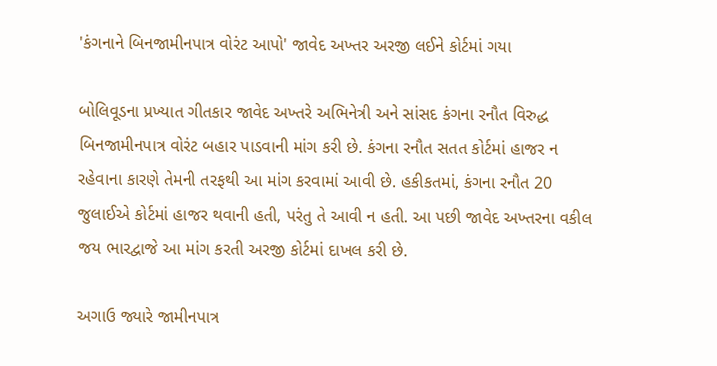'કંગનાને બિનજામીનપાત્ર વોરંટ આપો' જાવેદ અખ્તર અરજી લઈને કોર્ટમાં ગયા

બોલિવૂડના પ્રખ્યાત ગીતકાર જાવેદ અખ્તરે અભિનેત્રી અને સાંસદ કંગના રનૌત વિરુદ્ધ બિનજામીનપાત્ર વોરંટ બહાર પાડવાની માંગ કરી છે. કંગના રનૌત સતત કોર્ટમાં હાજર ન રહેવાના કારણે તેમની તરફથી આ માંગ કરવામાં આવી છે. હકીકતમાં, કંગના રનૌત 20 જુલાઈએ કોર્ટમાં હાજર થવાની હતી, પરંતુ તે આવી ન હતી. આ પછી જાવેદ અખ્તરના વકીલ જય ભારદ્વાજે આ માંગ કરતી અરજી કોર્ટમાં દાખલ કરી છે.

અગાઉ જ્યારે જામીનપાત્ર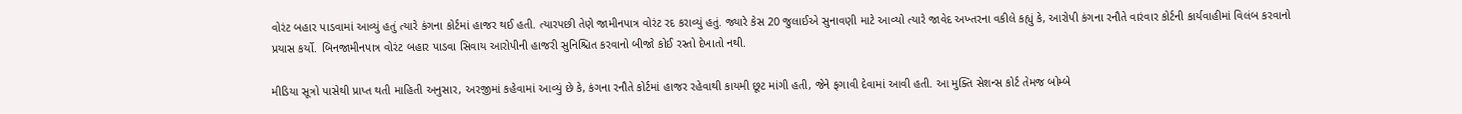વોરંટ બહાર પાડવામાં આવ્યું હતું ત્યારે કંગના કોર્ટમાં હાજર થઈ હતી. ત્યારપછી તેણે જામીનપાત્ર વોરંટ રદ કરાવ્યું હતું. જ્યારે કેસ 20 જુલાઈએ સુનાવણી માટે આવ્યો ત્યારે જાવેદ અખ્તરના વકીલે કહ્યું કે, આરોપી કંગના રનૌતે વારંવાર કોર્ટની કાર્યવાહીમાં વિલંબ કરવાનો પ્રયાસ કર્યો. બિનજામીનપાત્ર વોરંટ બહાર પાડવા સિવાય આરોપીની હાજરી સુનિશ્ચિત કરવાનો બીજો કોઈ રસ્તો દેખાતો નથી.

મીડિયા સૂત્રો પાસેથી પ્રાપ્ત થતી માહિતી અનુસાર, અરજીમાં કહેવામાં આવ્યું છે કે, કંગના રનૌતે કોર્ટમાં હાજર રહેવાથી કાયમી છૂટ માંગી હતી, જેને ફગાવી દેવામાં આવી હતી. આ મુક્તિ સેશન્સ કોર્ટ તેમજ બોમ્બે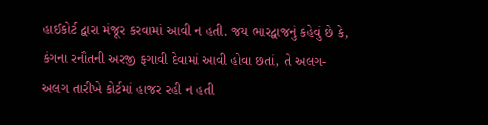હાઈકોર્ટ દ્વારા મંજૂર કરવામાં આવી ન હતી. જય ભારદ્વાજનું કહેવું છે કે, કંગના રનૌતની અરજી ફગાવી દેવામાં આવી હોવા છતાં, તે અલગ-અલગ તારીખે કોર્ટમાં હાજર રહી ન હતી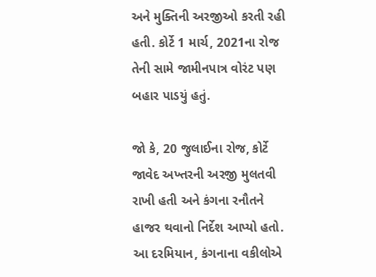અને મુક્તિની અરજીઓ કરતી રહી હતી. કોર્ટે 1 માર્ચ, 2021ના રોજ તેની સામે જામીનપાત્ર વોરંટ પણ બહાર પાડયું હતું.

જો કે, 20 જુલાઈના રોજ, કોર્ટે જાવેદ અખ્તરની અરજી મુલતવી રાખી હતી અને કંગના રનૌતને હાજર થવાનો નિર્દેશ આપ્યો હતો. આ દરમિયાન, કંગનાના વકીલોએ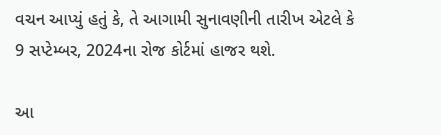વચન આપ્યું હતું કે, તે આગામી સુનાવણીની તારીખ એટલે કે 9 સપ્ટેમ્બર, 2024ના રોજ કોર્ટમાં હાજર થશે.

આ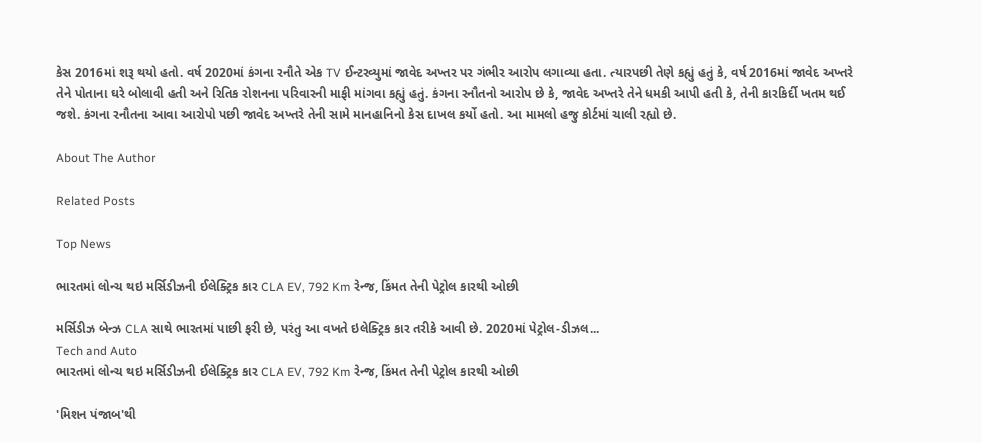કેસ 2016માં શરૂ થયો હતો. વર્ષ 2020માં કંગના રનૌતે એક TV ઈન્ટરવ્યુમાં જાવેદ અખ્તર પર ગંભીર આરોપ લગાવ્યા હતા. ત્યારપછી તેણે કહ્યું હતું કે, વર્ષ 2016માં જાવેદ અખ્તરે તેને પોતાના ઘરે બોલાવી હતી અને રિતિક રોશનના પરિવારની માફી માંગવા કહ્યું હતું. કંગના રનૌતનો આરોપ છે કે, જાવેદ અખ્તરે તેને ધમકી આપી હતી કે, તેની કારકિર્દી ખતમ થઈ જશે. કંગના રનૌતના આવા આરોપો પછી જાવેદ અખ્તરે તેની સામે માનહાનિનો કેસ દાખલ કર્યો હતો. આ મામલો હજુ કોર્ટમાં ચાલી રહ્યો છે.

About The Author

Related Posts

Top News

ભારતમાં લોન્ચ થઇ મર્સિડીઝની ઈલેક્ટ્રિક કાર CLA EV, 792 Km રેન્જ, કિંમત તેની પેટ્રોલ કારથી ઓછી

મર્સિડીઝ બેન્ઝ CLA સાથે ભારતમાં પાછી ફરી છે, પરંતુ આ વખતે ઇલેક્ટ્રિક કાર તરીકે આવી છે. 2020માં પેટ્રોલ-ડીઝલ...
Tech and Auto
ભારતમાં લોન્ચ થઇ મર્સિડીઝની ઈલેક્ટ્રિક કાર CLA EV, 792 Km રેન્જ, કિંમત તેની પેટ્રોલ કારથી ઓછી

'મિશન પંજાબ'થી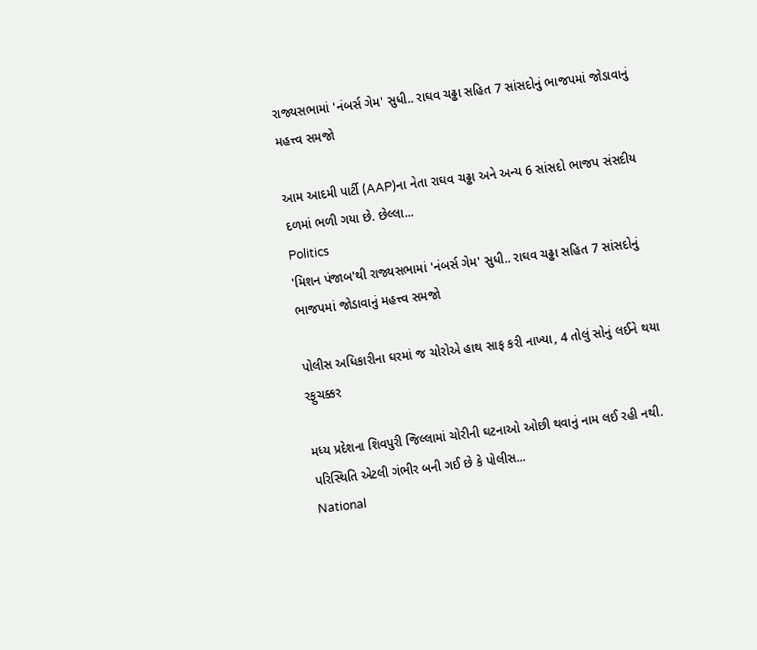રાજ્યસભામાં 'નંબર્સ ગેમ' સુધી.. રાઘવ ચઢ્ઢા સહિત 7 સાંસદોનું ભાજપમાં જોડાવાનું મહત્ત્વ સમજો

આમ આદમી પાર્ટી (AAP)ના નેતા રાઘવ ચઢ્ઢા અને અન્ય 6 સાંસદો ભાજપ સંસદીય દળમાં ભળી ગયા છે. છેલ્લા...
Politics
'મિશન પંજાબ'થી રાજ્યસભામાં 'નંબર્સ ગેમ' સુધી.. રાઘવ ચઢ્ઢા સહિત 7 સાંસદોનું ભાજપમાં જોડાવાનું મહત્ત્વ સમજો

પોલીસ અધિકારીના ઘરમાં જ ચોરોએ હાથ સાફ કરી નાખ્યા, 4 તોલું સોનું લઈને થયા રફુચક્કર

મધ્ય પ્રદેશના શિવપુરી જિલ્લામાં ચોરીની ઘટનાઓ ઓછી થવાનું નામ લઈ રહી નથી. પરિસ્થિતિ એટલી ગંભીર બની ગઈ છે કે પોલીસ...
National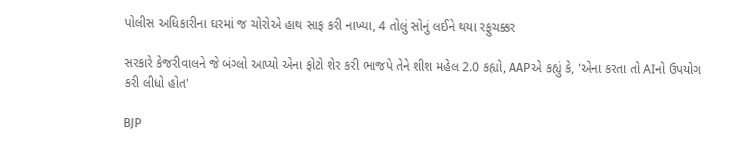પોલીસ અધિકારીના ઘરમાં જ ચોરોએ હાથ સાફ કરી નાખ્યા, 4 તોલું સોનું લઈને થયા રફુચક્કર

સરકારે કેજરીવાલને જે બંગ્લો આપ્યો એના ફોટો શેર કરી ભાજપે તેને શીશ મહેલ 2.0 કહ્યો, AAPએ કહ્યું કે, 'એના કરતા તો AIનો ઉપયોગ કરી લીધો હોત'

BJP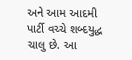અને આમ આદમી પાર્ટી વચ્ચે શબ્દયુદ્ધ ચાલુ છે. આ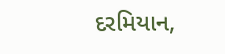દરમિયાન,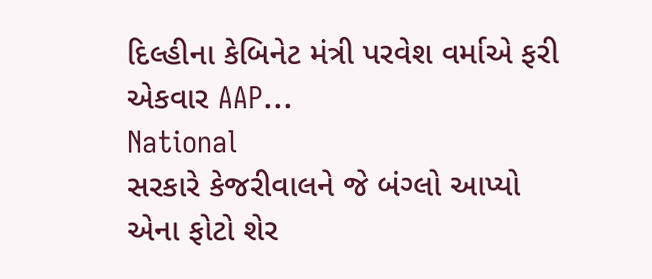દિલ્હીના કેબિનેટ મંત્રી પરવેશ વર્માએ ફરી એકવાર AAP...
National
સરકારે કેજરીવાલને જે બંગ્લો આપ્યો એના ફોટો શેર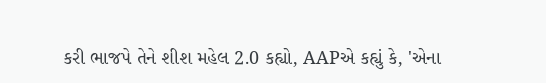કરી ભાજપે તેને શીશ મહેલ 2.0 કહ્યો, AAPએ કહ્યું કે, 'એના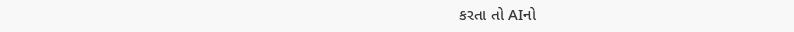કરતા તો AIનો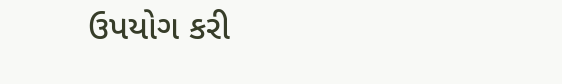ઉપયોગ કરી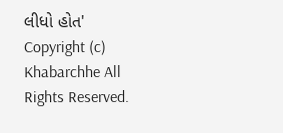લીધો હોત'
Copyright (c) Khabarchhe All Rights Reserved.